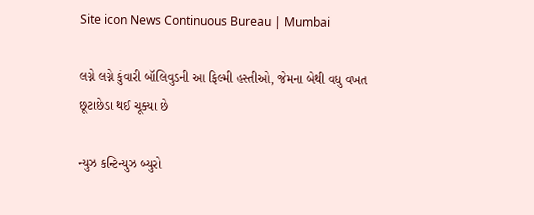Site icon News Continuous Bureau | Mumbai

લગ્ને લગ્ને કુંવારી બૉલિવુડની આ ફિલ્મી હસ્તીઓ, જેમના બેથી વધુ વખત છૂટાછેડા થઈ ચૂક્યા છે

ન્યુઝ કન્ટિન્યુઝ બ્યુરો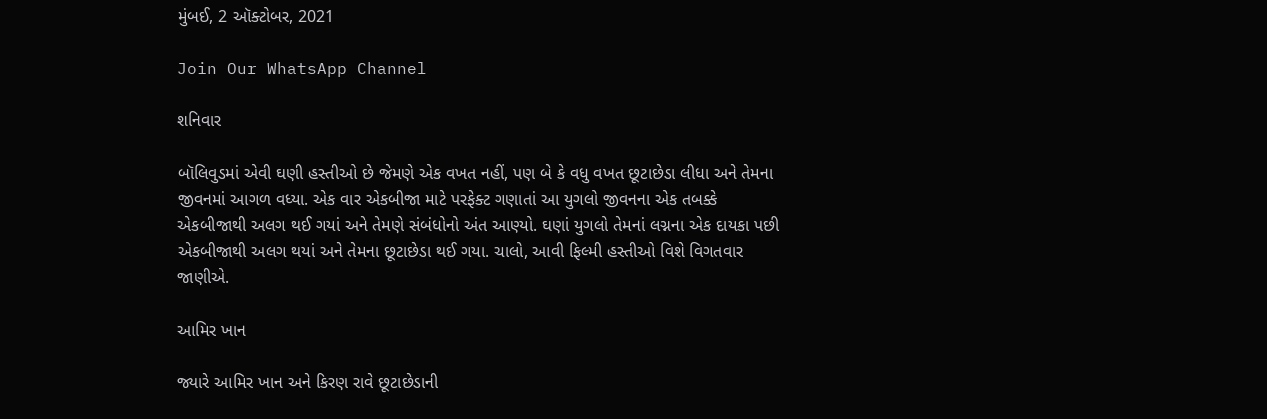મુંબઈ, 2 ઑક્ટોબર, 2021

Join Our WhatsApp Channel

શનિવાર

બૉલિવુડમાં એવી ઘણી હસ્તીઓ છે જેમણે એક વખત નહીં, પણ બે કે વધુ વખત છૂટાછેડા લીધા અને તેમના જીવનમાં આગળ વધ્યા. એક વાર એકબીજા માટે પરફેક્ટ ગણાતાં આ યુગલો જીવનના એક તબક્કે એકબીજાથી અલગ થઈ ગયાં અને તેમણે સંબંધોનો અંત આણ્યો. ઘણાં યુગલો તેમનાં લગ્નના એક દાયકા પછી એકબીજાથી અલગ થયાં અને તેમના છૂટાછેડા થઈ ગયા. ચાલો, આવી ફિલ્મી હસ્તીઓ વિશે વિગતવાર જાણીએ.

આમિર ખાન

જ્યારે આમિર ખાન અને કિરણ રાવે છૂટાછેડાની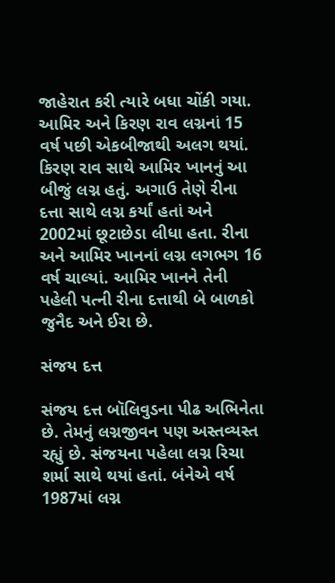જાહેરાત કરી ત્યારે બધા ચોંકી ગયા. આમિર અને કિરણ રાવ લગ્નનાં 15 વર્ષ પછી એકબીજાથી અલગ થયાં. કિરણ રાવ સાથે આમિર ખાનનું આ બીજું લગ્ન હતું. અગાઉ તેણે રીના દત્તા સાથે લગ્ન કર્યાં હતાં અને 2002માં છૂટાછેડા લીધા હતા. રીના અને આમિર ખાનનાં લગ્ન લગભગ 16 વર્ષ ચાલ્યાં. આમિર ખાનને તેની પહેલી પત્ની રીના દત્તાથી બે બાળકો જુનૈદ અને ઈરા છે.

સંજય દત્ત

સંજય દત્ત બૉલિવુડના પીઢ અભિનેતા છે. તેમનું લગ્નજીવન પણ અસ્તવ્યસ્ત રહ્યું છે. સંજયના પહેલા લગ્ન રિચા શર્મા સાથે થયાં હતાં. બંનેએ વર્ષ 1987માં લગ્ન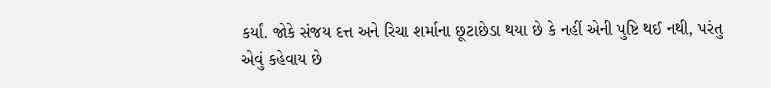કર્યાં. જોકે સંજય દત્ત અને રિચા શર્માના છૂટાછેડા થયા છે કે નહીં એની પુષ્ટિ થઈ નથી, પરંતુ એવું કહેવાય છે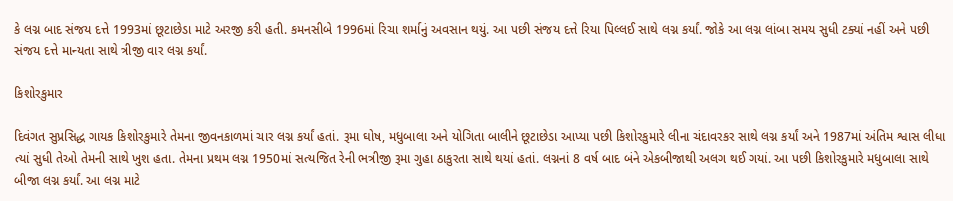કે લગ્ન બાદ સંજય દત્તે 1993માં છૂટાછેડા માટે અરજી કરી હતી. કમનસીબે 1996માં રિચા શર્માનું અવસાન થયું. આ પછી સંજય દત્તે રિયા પિલ્લઈ સાથે લગ્ન કર્યાં. જોકે આ લગ્ન લાંબા સમય સુધી ટક્યાં નહીં અને પછી સંજય દત્તે માન્યતા સાથે ત્રીજી વાર લગ્ન કર્યાં.

કિશોરકુમાર

દિવંગત સુપ્રસિદ્ધ ગાયક કિશોરકુમારે તેમના જીવનકાળમાં ચાર લગ્ન કર્યાં હતાં. રૂમા ઘોષ, મધુબાલા અને યોગિતા બાલીને છૂટાછેડા આપ્યા પછી કિશોરકુમારે લીના ચંદાવરકર સાથે લગ્ન કર્યાં અને 1987માં અંતિમ શ્વાસ લીધા ત્યાં સુધી તેઓ તેમની સાથે ખુશ હતા. તેમના પ્રથમ લગ્ન 1950માં સત્યજિત રેની ભત્રીજી રૂમા ગુહા ઠાકુરતા સાથે થયાં હતાં. લગ્નનાં 8 વર્ષ બાદ બંને એકબીજાથી અલગ થઈ ગયાં. આ પછી કિશોરકુમારે મધુબાલા સાથે બીજા લગ્ન કર્યાં. આ લગ્ન માટે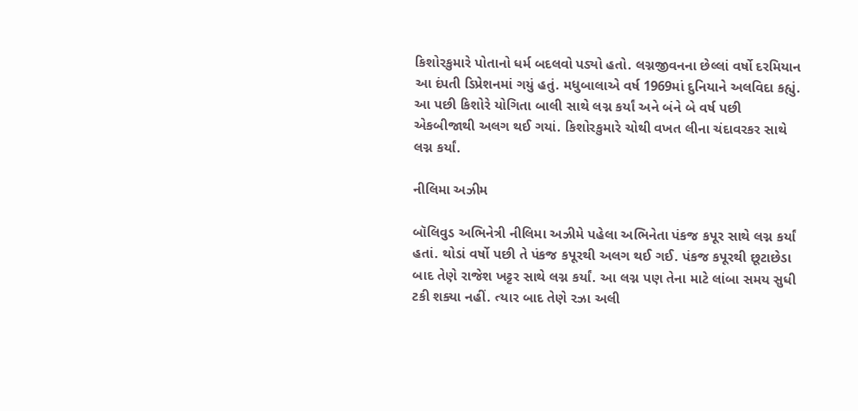કિશોરકુમારે પોતાનો ધર્મ બદલવો પડ્યો હતો. લગ્નજીવનના છેલ્લાં વર્ષો દરમિયાન આ દંપતી ડિપ્રેશનમાં ગયું હતું. મધુબાલાએ વર્ષ 1969માં દુનિયાને અલવિદા કહ્યું. આ પછી કિશોરે યોગિતા બાલી સાથે લગ્ન કર્યાં અને બંને બે વર્ષ પછી એકબીજાથી અલગ થઈ ગયાં. કિશોરકુમારે ચોથી વખત લીના ચંદાવરકર સાથે લગ્ન કર્યાં.

નીલિમા અઝીમ

બૉલિવુડ અભિનેત્રી નીલિમા અઝીમે પહેલા અભિનેતા પંકજ કપૂર સાથે લગ્ન કર્યાં હતાં. થોડાં વર્ષો પછી તે પંકજ કપૂરથી અલગ થઈ ગઈ. પંકજ કપૂરથી છૂટાછેડા બાદ તેણે રાજેશ ખટ્ટર સાથે લગ્ન કર્યાં. આ લગ્ન પણ તેના માટે લાંબા સમય સુધી ટકી શક્યા નહીં. ત્યાર બાદ તેણે રઝા અલી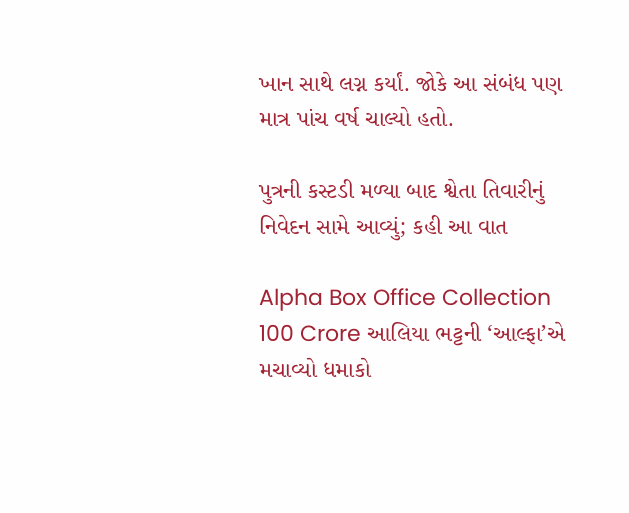ખાન સાથે લગ્ન કર્યાં. જોકે આ સંબંધ પણ માત્ર પાંચ વર્ષ ચાલ્યો હતો.

પુત્રની કસ્ટડી મળ્યા બાદ શ્વેતા તિવારીનું નિવેદન સામે આવ્યું; કહી આ વાત

Alpha Box Office Collection 100 Crore આલિયા ભટ્ટની ‘આલ્ફા’એ મચાવ્યો ધમાકો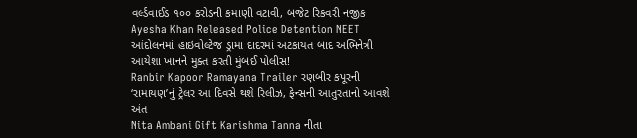વર્લ્ડવાઈડ ૧૦૦ કરોડની કમાણી વટાવી, બજેટ રિકવરી નજીક
Ayesha Khan Released Police Detention NEET આંદોલનમાં હાઇવોલ્ટેજ ડ્રામા દાદરમાં અટકાયત બાદ અભિનેત્રી આયેશા ખાનને મુક્ત કરતી મુંબઈ પોલીસ!
Ranbir Kapoor Ramayana Trailer રણબીર કપૂરની ‘રામાયણ’નું ટ્રેલર આ દિવસે થશે રિલીઝ, ફેન્સની આતુરતાનો આવશે અંત
Nita Ambani Gift Karishma Tanna નીતા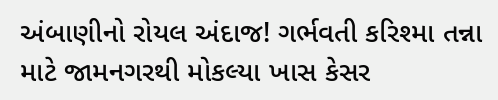અંબાણીનો રોયલ અંદાજ! ગર્ભવતી કરિશ્મા તન્ના માટે જામનગરથી મોકલ્યા ખાસ કેસર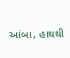આંબા, હાથથી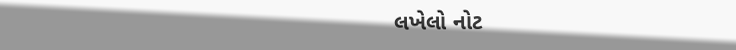લખેલો નોટ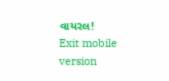વાયરલ!
Exit mobile version